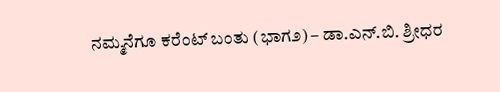ನಮ್ಮನೆಗೂ ಕರೆಂಟ್ ಬಂತು (ಭಾಗ೨) – ಡಾ.ಎನ್.ಬಿ. ಶ್ರೀಧರ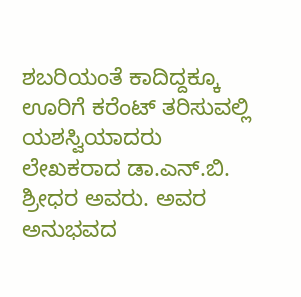ಶಬರಿಯಂತೆ ಕಾದಿದ್ದಕ್ಕೂ ಊರಿಗೆ ಕರೆಂಟ್ ತರಿಸುವಲ್ಲಿ ಯಶಸ್ವಿಯಾದರು ಲೇಖಕರಾದ ಡಾ.ಎನ್.ಬಿ. ಶ್ರೀಧರ ಅವರು. ಅವರ ಅನುಭವದ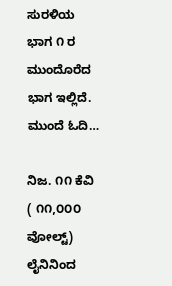ಸುರಳಿಯ ಭಾಗ ೧ ರ ಮುಂದೊರೆದ ಭಾಗ ಇಲ್ಲಿದೆ. ಮುಂದೆ ಓದಿ…

ನಿಜ. ೧೧ ಕೆವಿ ( ೧೧,೦೦೦ ವೋಲ್ಟ್) ಲೈನಿನಿಂದ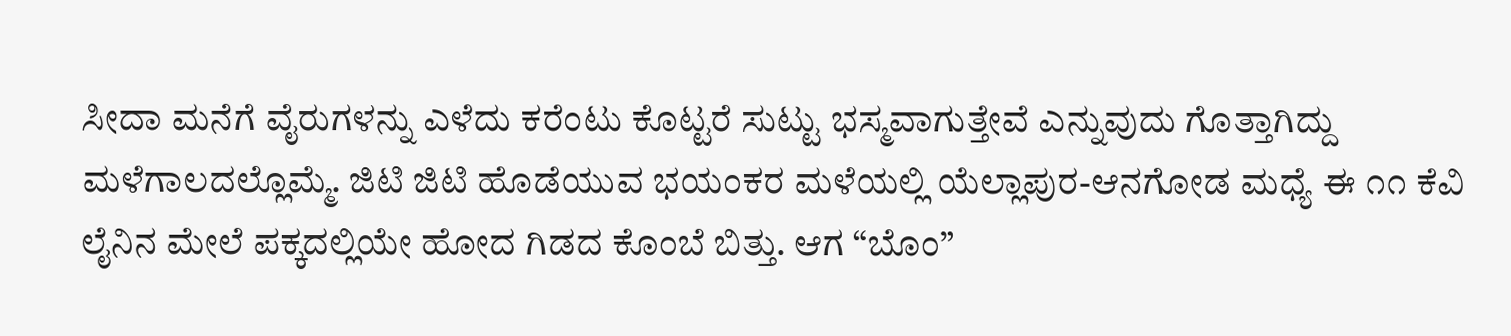ಸೀದಾ ಮನೆಗೆ ವೈರುಗಳನ್ನು ಎಳೆದು ಕರೆಂಟು ಕೊಟ್ಟರೆ ಸುಟ್ಟು ಭಸ್ಮವಾಗುತ್ತೇವೆ ಎನ್ನುವುದು ಗೊತ್ತಾಗಿದ್ದು ಮಳೆಗಾಲದಲ್ಲೊಮ್ಮೆ. ಜಿಟಿ ಜಿಟಿ ಹೊಡೆಯುವ ಭಯಂಕರ ಮಳೆಯಲ್ಲಿ ಯೆಲ್ಲಾಪುರ-ಆನಗೋಡ ಮಧ್ಯೆ ಈ ೧೧ ಕೆವಿ ಲೈನಿನ ಮೇಲೆ ಪಕ್ಕದಲ್ಲಿಯೇ ಹೋದ ಗಿಡದ ಕೊಂಬೆ ಬಿತ್ತು. ಆಗ “ಬೊಂ”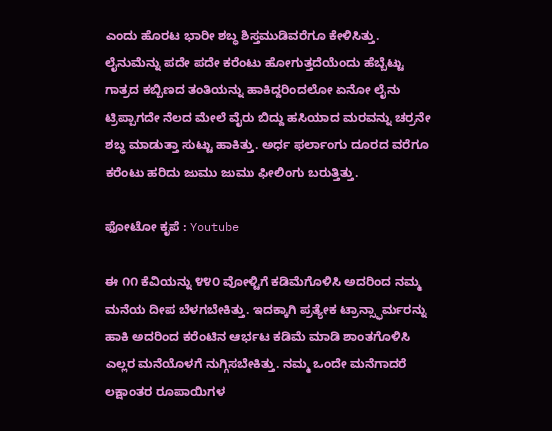ಎಂದು ಹೊರಟ ಭಾರೀ ಶಬ್ಧ ಶಿಸ್ತಮುಡಿವರೆಗೂ ಕೇಳಿಸಿತ್ತು. ಲೈನುಮೆನ್ನು ಪದೇ ಪದೇ ಕರೆಂಟು ಹೋಗುತ್ತದೆಯೆಂದು ಹೆಬ್ಬೆಟ್ಟು ಗಾತ್ರದ ಕಬ್ಬಿಣದ ತಂತಿಯನ್ನು ಹಾಕಿದ್ದರಿಂದಲೋ ಏನೋ ಲೈನು ಟ್ರಿಪ್ಪಾಗದೇ ನೆಲದ ಮೇಲೆ ವೈರು ಬಿದ್ದು ಹಸಿಯಾದ ಮರವನ್ನು ಚರ್ರನೇ ಶಬ್ಧ ಮಾಡುತ್ತಾ ಸುಟ್ಟು ಹಾಕಿತ್ತು. ಅರ್ಧ ಫರ್ಲಾಂಗು ದೂರದ ವರೆಗೂ ಕರೆಂಟು ಹರಿದು ಜುಮು ಜುಮು ಫೀಲಿಂಗು ಬರುತ್ತಿತ್ತು.

ಫೋಟೋ ಕೃಪೆ : Youtube

ಈ ೧೧ ಕೆವಿಯನ್ನು ೪೪೦ ವೋಳ್ಟಿಗೆ ಕಡಿಮೆಗೊಳಿಸಿ ಅದರಿಂದ ನಮ್ಮ ಮನೆಯ ದೀಪ ಬೆಳಗಬೇಕಿತ್ತು. ಇದಕ್ಕಾಗಿ ಪ್ರತ್ಯೇಕ ಟ್ರಾನ್ಸ್ಫಾರ್ಮರನ್ನು ಹಾಕಿ ಅದರಿಂದ ಕರೆಂಟಿನ ಆರ್ಭಟ ಕಡಿಮೆ ಮಾಡಿ ಶಾಂತಗೊಳಿಸಿ ಎಲ್ಲರ ಮನೆಯೊಳಗೆ ನುಗ್ಗಿಸಬೇಕಿತ್ತು. ನಮ್ಮ ಒಂದೇ ಮನೆಗಾದರೆ ಲಕ್ಷಾಂತರ ರೂಪಾಯಿಗಳ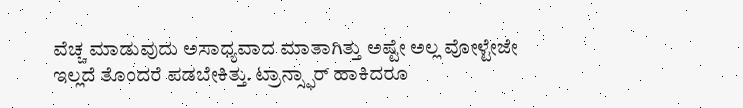ವೆಚ್ಚ ಮಾಡುವುದು ಅಸಾಧ್ಯವಾದ ಮಾತಾಗಿತ್ತು ಅಷ್ಟೇ ಅಲ್ಲ ವೋಳ್ಟೇಜೇ ಇಲ್ಲದೆ ತೊಂದರೆ ಪಡಬೇಕಿತ್ತು. ಟ್ರಾನ್ಸ್ಫಾರ್ ಹಾಕಿದರೂ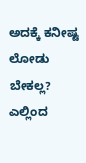ಅದಕ್ಕೆ ಕನೀಷ್ಟ ಲೋಡು ಬೇಕಲ್ಲ? ಎಲ್ಲಿಂದ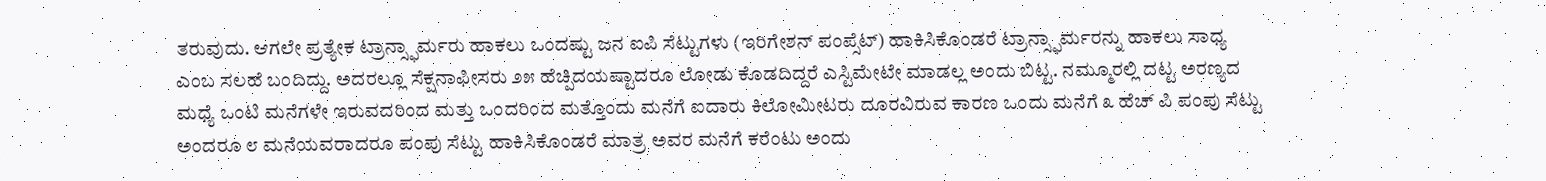ತರುವುದು. ಆಗಲೇ ಪ್ರತ್ಯೇಕ ಟ್ರಾನ್ಸ್ಫಾರ್ಮರು ಹಾಕಲು ಒಂದಷ್ಟು ಜನ ಐಪಿ ಸೆಟ್ಟುಗಳು (ಇರಿಗೇಶನ್ ಪಂಪ್ಸೆಟ್) ಹಾಕಿಸಿಕೊಂಡರೆ ಟ್ರಾನ್ಸ್ಫಾರ್ಮರನ್ನು ಹಾಕಲು ಸಾಧ್ಯ ಎಂಬ ಸಲಹೆ ಬಂದಿದ್ದು. ಅದರಲ್ಲೂ ಸೆಕ್ಷನಾಫೀಸರು ೨೫ ಹೆಚ್ಪಿದಯಷ್ಟಾದರೂ ಲೋಡು ಕೊಡದಿದ್ದರೆ ಎಸ್ಟಿಮೇಟೇ ಮಾಡಲ್ಲ ಅಂದು ಬಿಟ್ಟ. ನಮ್ಮೂರಲ್ಲಿ ದಟ್ಟ ಅರಣ್ಯದ ಮಧ್ಯೆ ಒಂಟಿ ಮನೆಗಳೇ ಇರುವದರಿಂದ ಮತ್ತು ಒಂದರಿಂದ ಮತ್ತೊಂದು ಮನೆಗೆ ಐದಾರು ಕಿಲೋಮೀಟರು ದೂರವಿರುವ ಕಾರಣ ಒಂದು ಮನೆಗೆ ೩ ಹೆಚ್ ಪಿ ಪಂಪು ಸೆಟ್ಟು ಅಂದರೂ ೮ ಮನೆಯವರಾದರೂ ಪಂಪು ಸೆಟ್ಟು ಹಾಕಿಸಿಕೊಂಡರೆ ಮಾತ್ರ ಅವರ ಮನೆಗೆ ಕರೆಂಟು ಅಂದು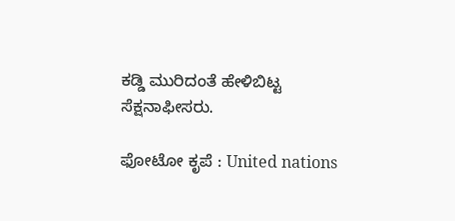ಕಡ್ಡಿ ಮುರಿದಂತೆ ಹೇಳಿಬಿಟ್ಟ ಸೆಕ್ಷನಾಫೀಸರು.

ಫೋಟೋ ಕೃಪೆ : United nations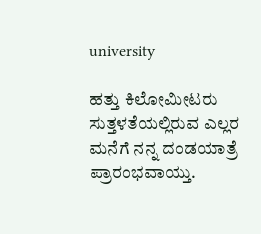university

ಹತ್ತು ಕಿಲೋಮೀಟರು ಸುತ್ತಳತೆಯಲ್ಲಿರುವ ಎಲ್ಲರ ಮನೆಗೆ ನನ್ನ ದಂಡಯಾತ್ರೆ ಪ್ರಾರಂಭವಾಯ್ತು.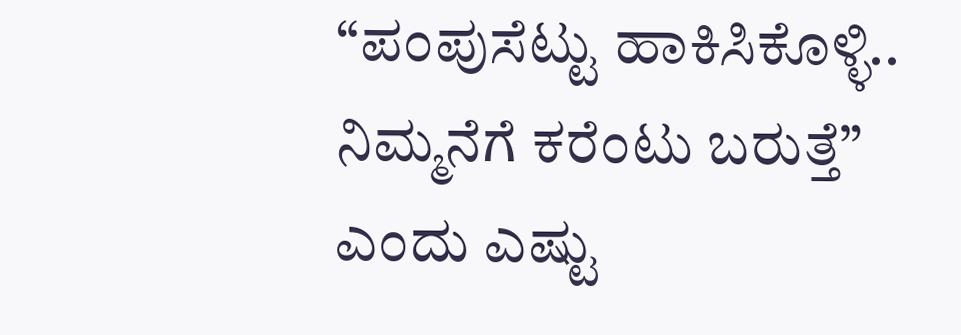“ಪಂಪುಸೆಟ್ಟು ಹಾಕಿಸಿಕೊಳ್ಳಿ.. ನಿಮ್ಮನೆಗೆ ಕರೆಂಟು ಬರುತ್ತೆ” ಎಂದು ಎಷ್ಟು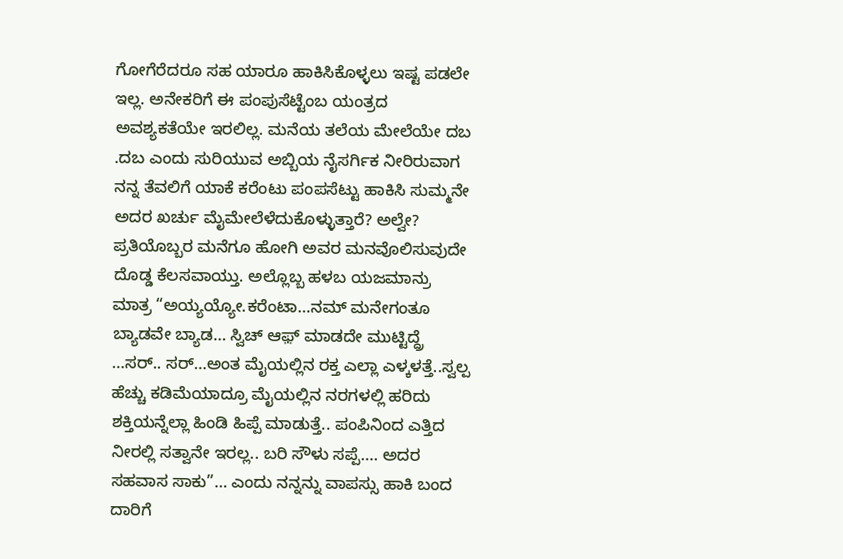ಗೋಗೆರೆದರೂ ಸಹ ಯಾರೂ ಹಾಕಿಸಿಕೊಳ್ಳಲು ಇಷ್ಟ ಪಡಲೇ ಇಲ್ಲ. ಅನೇಕರಿಗೆ ಈ ಪಂಪುಸೆಟ್ಟೆಂಬ ಯಂತ್ರದ ಅವಶ್ಯಕತೆಯೇ ಇರಲಿಲ್ಲ. ಮನೆಯ ತಲೆಯ ಮೇಲೆಯೇ ದಬ .ದಬ ಎಂದು ಸುರಿಯುವ ಅಬ್ಬಿಯ ನೈಸರ್ಗಿಕ ನೀರಿರುವಾಗ ನನ್ನ ತೆವಲಿಗೆ ಯಾಕೆ ಕರೆಂಟು ಪಂಪಸೆಟ್ಟು ಹಾಕಿಸಿ ಸುಮ್ಮನೇ ಅದರ ಖರ್ಚು ಮೈಮೇಲೆಳೆದುಕೊಳ್ಳುತ್ತಾರೆ? ಅಲ್ವೇ? ಪ್ರತಿಯೊಬ್ಬರ ಮನೆಗೂ ಹೋಗಿ ಅವರ ಮನವೊಲಿಸುವುದೇ ದೊಡ್ಡ ಕೆಲಸವಾಯ್ತು. ಅಲ್ಲೊಬ್ಬ ಹಳಬ ಯಜಮಾನ್ರು ಮಾತ್ರ “ಅಯ್ಯಯ್ಯೋ.ಕರೆಂಟಾ…ನಮ್ ಮನೇಗಂತೂ ಬ್ಯಾಡವೇ ಬ್ಯಾಡ… ಸ್ವಿಚ್ ಆಫ಼್ ಮಾಡದೇ ಮುಟ್ಟಿದ್ದ್ರೆ …ಸರ್.. ಸರ್…ಅಂತ ಮೈಯಲ್ಲಿನ ರಕ್ತ ಎಲ್ಲಾ ಎಳ್ಕಳತ್ತೆ..ಸ್ವಲ್ಪ ಹೆಚ್ಚು ಕಡಿಮೆಯಾದ್ರೂ ಮೈಯಲ್ಲಿನ ನರಗಳಲ್ಲಿ ಹರಿದು ಶಕ್ತಿಯನ್ನೆಲ್ಲಾ ಹಿಂಡಿ ಹಿಪ್ಪೆ ಮಾಡುತ್ತೆ.. ಪಂಪಿನಿಂದ ಎತ್ತಿದ ನೀರಲ್ಲಿ ಸತ್ವಾನೇ ಇರಲ್ಲ.. ಬರಿ ಸೌಳು ಸಪ್ಪೆ…. ಅದರ ಸಹವಾಸ ಸಾಕು”… ಎಂದು ನನ್ನನ್ನು ವಾಪಸ್ಸು ಹಾಕಿ ಬಂದ ದಾರಿಗೆ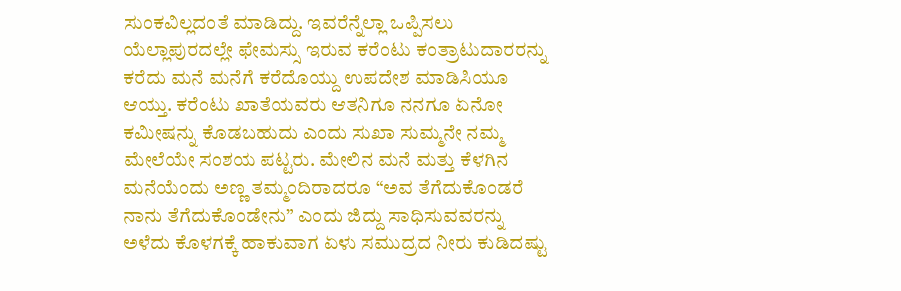ಸುಂಕವಿಲ್ಲದಂತೆ ಮಾಡಿದ್ದು. ಇವರೆನ್ನೆಲ್ಲಾ ಒಪ್ಪಿಸಲು ಯೆಲ್ಲಾಪುರದಲ್ಲೇ ಫೇಮಸ್ಸು ಇರುವ ಕರೆಂಟು ಕಂತ್ರಾಟುದಾರರನ್ನು ಕರೆದು ಮನೆ ಮನೆಗೆ ಕರೆದೊಯ್ದು ಉಪದೇಶ ಮಾಡಿಸಿಯೂ ಆಯ್ತು. ಕರೆಂಟು ಖಾತೆಯವರು ಆತನಿಗೂ ನನಗೂ ಏನೋ ಕಮೀಷನ್ನು ಕೊಡಬಹುದು ಎಂದು ಸುಖಾ ಸುಮ್ಮನೇ ನಮ್ಮ ಮೇಲೆಯೇ ಸಂಶಯ ಪಟ್ಟರು. ಮೇಲಿನ ಮನೆ ಮತ್ತು ಕೆಳಗಿನ ಮನೆಯೆಂದು ಅಣ್ಣ ತಮ್ಮಂದಿರಾದರೂ “ಅವ ತೆಗೆದುಕೊಂಡರೆ ನಾನು ತೆಗೆದುಕೊಂಡೇನು” ಎಂದು ಜಿದ್ದು ಸಾಧಿಸುವವರನ್ನು ಅಳೆದು ಕೊಳಗಕ್ಕೆ ಹಾಕುವಾಗ ಏಳು ಸಮುದ್ರದ ನೀರು ಕುಡಿದಷ್ಟು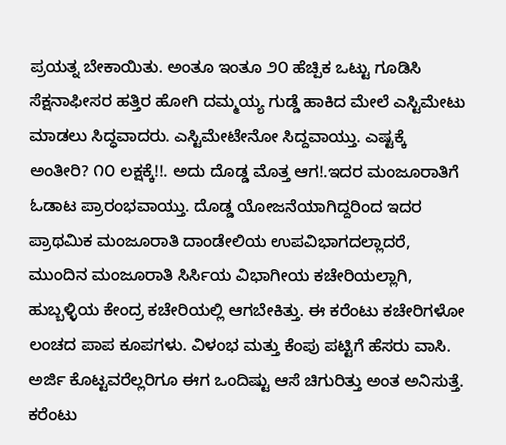ಪ್ರಯತ್ನ ಬೇಕಾಯಿತು. ಅಂತೂ ಇಂತೂ ೨೦ ಹೆಚ್ಪಿಕ ಒಟ್ಟು ಗೂಡಿಸಿ ಸೆಕ್ಷನಾಫೀಸರ ಹತ್ತಿರ ಹೋಗಿ ದಮ್ಮಯ್ಯ ಗುಡ್ಡೆ ಹಾಕಿದ ಮೇಲೆ ಎಸ್ಟಿಮೇಟು ಮಾಡಲು ಸಿದ್ಧವಾದರು. ಎಸ್ಟಿಮೇಟೇನೋ ಸಿದ್ದವಾಯ್ತು. ಎಷ್ಟಕ್ಕೆ ಅಂತೀರಿ? ೧೦ ಲಕ್ಷಕ್ಕೆ!!. ಅದು ದೊಡ್ಡ ಮೊತ್ತ ಆಗ!.ಇದರ ಮಂಜೂರಾತಿಗೆ ಓಡಾಟ ಪ್ರಾರಂಭವಾಯ್ತು. ದೊಡ್ಡ ಯೋಜನೆಯಾಗಿದ್ದರಿಂದ ಇದರ ಪ್ರಾಥಮಿಕ ಮಂಜೂರಾತಿ ದಾಂಡೇಲಿಯ ಉಪವಿಭಾಗದಲ್ಲಾದರೆ, ಮುಂದಿನ ಮಂಜೂರಾತಿ ಸಿರ್ಸಿಯ ವಿಭಾಗೀಯ ಕಚೇರಿಯಲ್ಲಾಗಿ, ಹುಬ್ಬಳ್ಳಿಯ ಕೇಂದ್ರ ಕಚೇರಿಯಲ್ಲಿ ಆಗಬೇಕಿತ್ತು. ಈ ಕರೆಂಟು ಕಚೇರಿಗಳೋ ಲಂಚದ ಪಾಪ ಕೂಪಗಳು. ವಿಳಂಭ ಮತ್ತು ಕೆಂಪು ಪಟ್ಟಿಗೆ ಹೆಸರು ವಾಸಿ. ಅರ್ಜಿ ಕೊಟ್ಟವರೆಲ್ಲರಿಗೂ ಈಗ ಒಂದಿಷ್ಟು ಆಸೆ ಚಿಗುರಿತ್ತು ಅಂತ ಅನಿಸುತ್ತೆ. ಕರೆಂಟು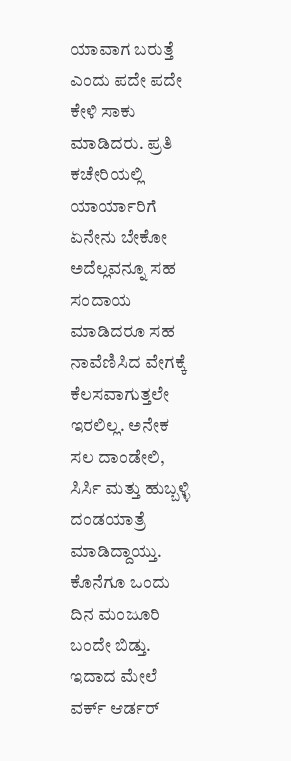ಯಾವಾಗ ಬರುತ್ತೆ ಎಂದು ಪದೇ ಪದೇ ಕೇಳಿ ಸಾಕು ಮಾಡಿದರು. ಪ್ರತಿ ಕಚೇರಿಯಲ್ಲಿ ಯಾರ್ಯಾರಿಗೆ ಏನೇನು ಬೇಕೋ ಅದೆಲ್ಲವನ್ನೂ ಸಹ ಸಂದಾಯ ಮಾಡಿದರೂ ಸಹ ನಾವೆಣಿಸಿದ ವೇಗಕ್ಕೆ ಕೆಲಸವಾಗುತ್ತಲೇ ಇರಲಿಲ್ಲ. ಅನೇಕ ಸಲ ದಾಂಡೇಲಿ, ಸಿರ್ಸಿ ಮತ್ತು ಹುಬ್ಬಳ್ಳಿ ದಂಡಯಾತ್ರೆ ಮಾಡಿದ್ದಾಯ್ತು. ಕೊನೆಗೂ ಒಂದು ದಿನ ಮಂಜೂರಿ ಬಂದೇ ಬಿಡ್ತು. ಇದಾದ ಮೇಲೆ ವರ್ಕ್ ಆರ್ಡರ್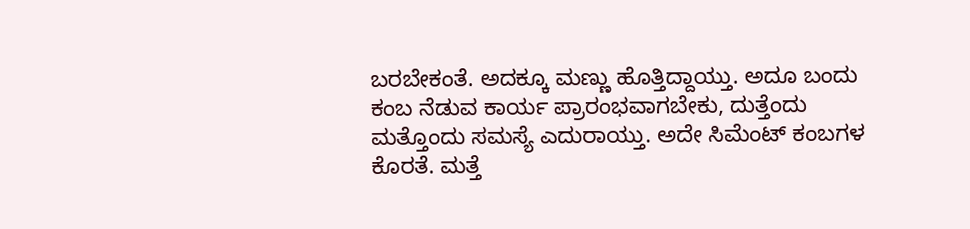ಬರಬೇಕಂತೆ. ಅದಕ್ಕೂ ಮಣ್ಣು ಹೊತ್ತಿದ್ದಾಯ್ತು. ಅದೂ ಬಂದು ಕಂಬ ನೆಡುವ ಕಾರ್ಯ ಪ್ರಾರಂಭವಾಗಬೇಕು, ದುತ್ತೆಂದು ಮತ್ತೊಂದು ಸಮಸ್ಯೆ ಎದುರಾಯ್ತು. ಅದೇ ಸಿಮೆಂಟ್ ಕಂಬಗಳ ಕೊರತೆ. ಮತ್ತೆ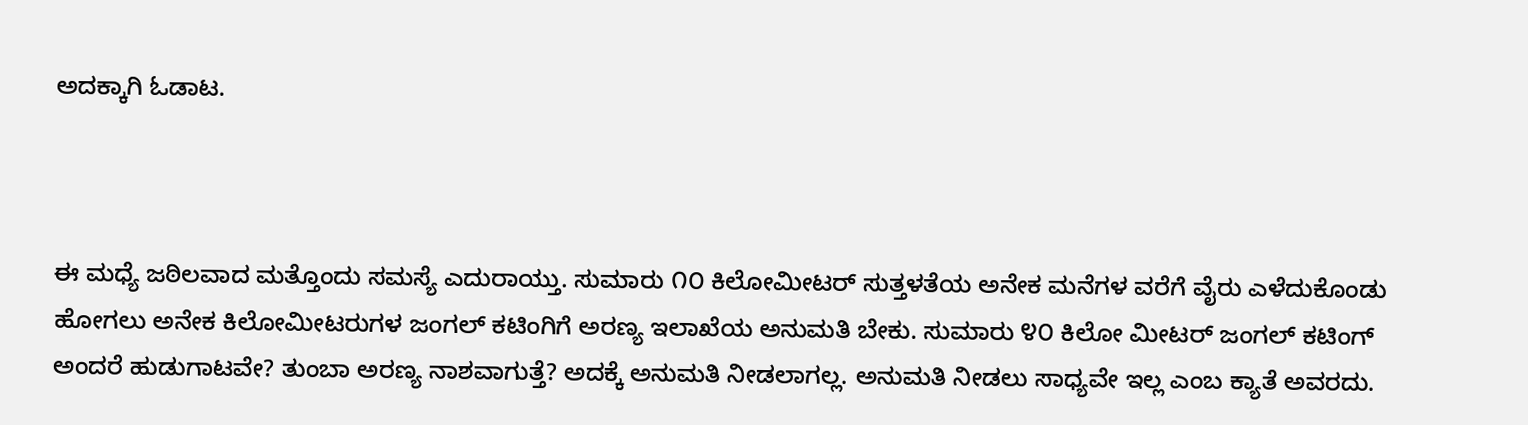ಅದಕ್ಕಾಗಿ ಓಡಾಟ.



ಈ ಮಧ್ಯೆ ಜಠಿಲವಾದ ಮತ್ತೊಂದು ಸಮಸ್ಯೆ ಎದುರಾಯ್ತು. ಸುಮಾರು ೧೦ ಕಿಲೋಮೀಟರ್ ಸುತ್ತಳತೆಯ ಅನೇಕ ಮನೆಗಳ ವರೆಗೆ ವೈರು ಎಳೆದುಕೊಂಡು ಹೋಗಲು ಅನೇಕ ಕಿಲೋಮೀಟರುಗಳ ಜಂಗಲ್ ಕಟಿಂಗಿಗೆ ಅರಣ್ಯ ಇಲಾಖೆಯ ಅನುಮತಿ ಬೇಕು. ಸುಮಾರು ೪೦ ಕಿಲೋ ಮೀಟರ್ ಜಂಗಲ್ ಕಟಿಂಗ್ ಅಂದರೆ ಹುಡುಗಾಟವೇ? ತುಂಬಾ ಅರಣ್ಯ ನಾಶವಾಗುತ್ತೆ? ಅದಕ್ಕೆ ಅನುಮತಿ ನೀಡಲಾಗಲ್ಲ. ಅನುಮತಿ ನೀಡಲು ಸಾಧ್ಯವೇ ಇಲ್ಲ ಎಂಬ ಕ್ಯಾತೆ ಅವರದು.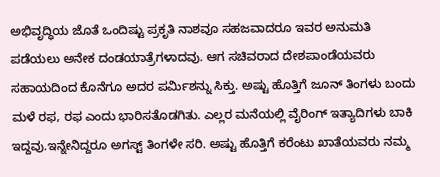ಅಭಿವೃದ್ಧಿಯ ಜೊತೆ ಒಂದಿಷ್ಟು ಪ್ರಕೃತಿ ನಾಶವೂ ಸಹಜವಾದರೂ ಇವರ ಅನುಮತಿ ಪಡೆಯಲು ಅನೇಕ ದಂಡಯಾತ್ರೆಗಳಾದವು. ಆಗ ಸಚಿವರಾದ ದೇಶಪಾಂಡೆಯವರು ಸಹಾಯದಿಂದ ಕೊನೆಗೂ ಅದರ ಪರ್ಮಿಶನ್ನು ಸಿಕ್ತು. ಅಷ್ಟು ಹೊತ್ತಿಗೆ ಜೂನ್ ತಿಂಗಳು ಬಂದು ಮಳೆ ರಫ, ರಫ ಎಂದು ಭಾರಿಸತೊಡಗಿತು. ಎಲ್ಲರ ಮನೆಯಲ್ಲಿ ವೈರಿಂಗ್ ಇತ್ಯಾದಿಗಳು ಬಾಕಿ ಇದ್ದವು.ಇನ್ನೇನಿದ್ದರೂ ಅಗಸ್ಟ್ ತಿಂಗಳೇ ಸರಿ. ಅಷ್ಟು ಹೊತ್ತಿಗೆ ಕರೆಂಟು ಖಾತೆಯವರು ನಮ್ಮ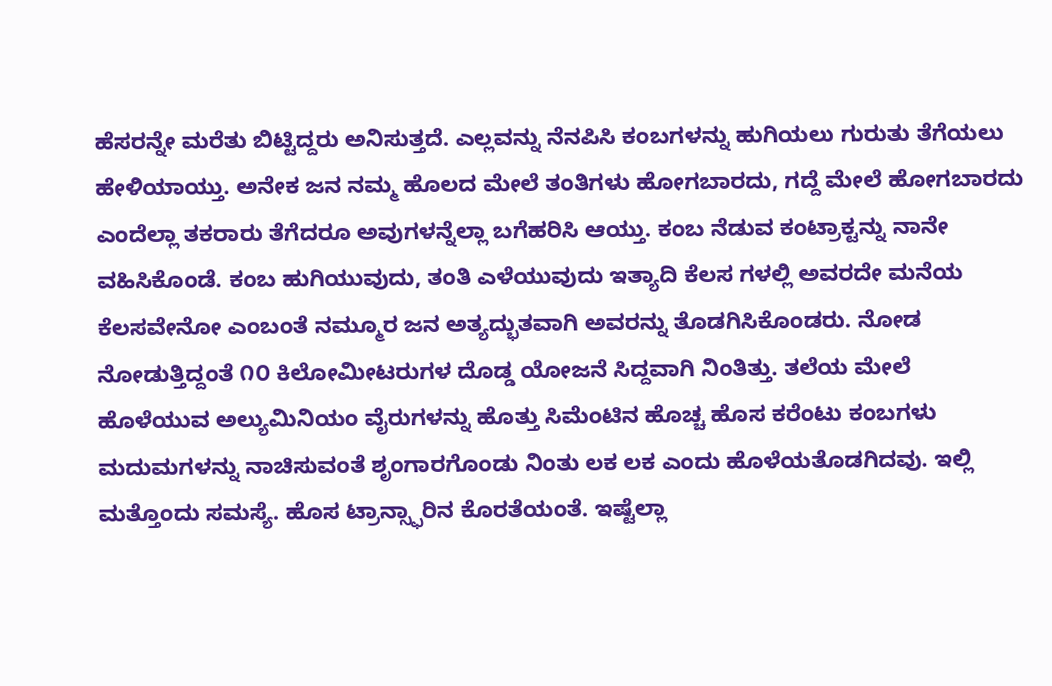ಹೆಸರನ್ನೇ ಮರೆತು ಬಿಟ್ಟಿದ್ದರು ಅನಿಸುತ್ತದೆ. ಎಲ್ಲವನ್ನು ನೆನಪಿಸಿ ಕಂಬಗಳನ್ನು ಹುಗಿಯಲು ಗುರುತು ತೆಗೆಯಲು ಹೇಳಿಯಾಯ್ತು. ಅನೇಕ ಜನ ನಮ್ಮ ಹೊಲದ ಮೇಲೆ ತಂತಿಗಳು ಹೋಗಬಾರದು, ಗದ್ದೆ ಮೇಲೆ ಹೋಗಬಾರದು ಎಂದೆಲ್ಲಾ ತಕರಾರು ತೆಗೆದರೂ ಅವುಗಳನ್ನೆಲ್ಲಾ ಬಗೆಹರಿಸಿ ಆಯ್ತು. ಕಂಬ ನೆಡುವ ಕಂಟ್ರಾಕ್ಟನ್ನು ನಾನೇ ವಹಿಸಿಕೊಂಡೆ. ಕಂಬ ಹುಗಿಯುವುದು, ತಂತಿ ಎಳೆಯುವುದು ಇತ್ಯಾದಿ ಕೆಲಸ ಗಳಲ್ಲಿ ಅವರದೇ ಮನೆಯ ಕೆಲಸವೇನೋ ಎಂಬಂತೆ ನಮ್ಮೂರ ಜನ ಅತ್ಯದ್ಭುತವಾಗಿ ಅವರನ್ನು ತೊಡಗಿಸಿಕೊಂಡರು. ನೋಡ ನೋಡುತ್ತಿದ್ದಂತೆ ೧೦ ಕಿಲೋಮೀಟರುಗಳ ದೊಡ್ಡ ಯೋಜನೆ ಸಿದ್ದವಾಗಿ ನಿಂತಿತ್ತು. ತಲೆಯ ಮೇಲೆ ಹೊಳೆಯುವ ಅಲ್ಯುಮಿನಿಯಂ ವೈರುಗಳನ್ನು ಹೊತ್ತು ಸಿಮೆಂಟಿನ ಹೊಚ್ಚ ಹೊಸ ಕರೆಂಟು ಕಂಬಗಳು ಮದುಮಗಳನ್ನು ನಾಚಿಸುವಂತೆ ಶೃಂಗಾರಗೊಂಡು ನಿಂತು ಲಕ ಲಕ ಎಂದು ಹೊಳೆಯತೊಡಗಿದವು. ಇಲ್ಲಿ ಮತ್ತೊಂದು ಸಮಸ್ಯೆ. ಹೊಸ ಟ್ರಾನ್ಸ್ಫಾರಿನ ಕೊರತೆಯಂತೆ. ಇಷ್ಟೆಲ್ಲಾ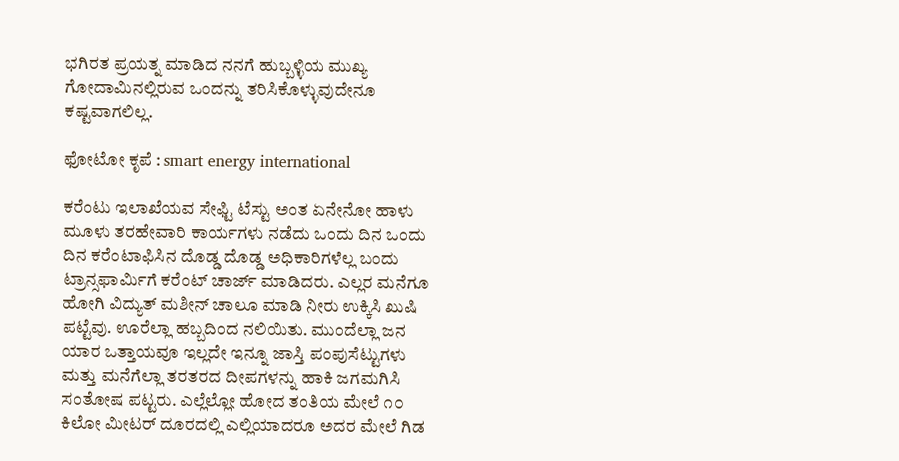ಭಗಿರತ ಪ್ರಯತ್ನ ಮಾಡಿದ ನನಗೆ ಹುಬ್ಬಳ್ಳಿಯ ಮುಖ್ಯ ಗೋದಾಮಿನಲ್ಲಿರುವ ಒಂದನ್ನು ತರಿಸಿಕೊಳ್ಳುವುದೇನೂ ಕಷ್ಟವಾಗಲಿಲ್ಲ.

ಫೋಟೋ ಕೃಪೆ : smart energy international

ಕರೆಂಟು ಇಲಾಖೆಯವ ಸೇಫ್ಟಿ ಟೆಸ್ಟು ಅಂತ ಏನೇನೋ ಹಾಳು ಮೂಳು ತರಹೇವಾರಿ ಕಾರ್ಯಗಳು ನಡೆದು ಒಂದು ದಿನ ಒಂದು ದಿನ ಕರೆಂಟಾಫಿಸಿನ ದೊಡ್ಡ ದೊಡ್ಡ ಅಧಿಕಾರಿಗಳೆಲ್ಲ ಬಂದು ಟ್ರಾನ್ಸಫಾರ್ಮಿಗೆ ಕರೆಂಟ್ ಚಾರ್ಜ್ ಮಾಡಿದರು. ಎಲ್ಲರ ಮನೆಗೂ ಹೋಗಿ ವಿದ್ಯುತ್ ಮಶೀನ್ ಚಾಲೂ ಮಾಡಿ ನೀರು ಉಕ್ಕಿಸಿ ಖುಷಿ ಪಟ್ಟೆವು. ಊರೆಲ್ಲಾ ಹಬ್ಬದಿಂದ ನಲಿಯಿತು. ಮುಂದೆಲ್ಲಾ ಜನ ಯಾರ ಒತ್ತಾಯವೂ ಇಲ್ಲದೇ ಇನ್ನೂ ಜಾಸ್ತಿ ಪಂಪುಸೆಟ್ಟುಗಳು ಮತ್ತು ಮನೆಗೆಲ್ಲಾ ತರತರದ ದೀಪಗಳನ್ನು ಹಾಕಿ ಜಗಮಗಿಸಿ ಸಂತೋಷ ಪಟ್ಟರು. ಎಲ್ಲೆಲ್ಲೋ ಹೋದ ತಂತಿಯ ಮೇಲೆ ೧೦ ಕಿಲೋ ಮೀಟರ್ ದೂರದಲ್ಲಿ ಎಲ್ಲಿಯಾದರೂ ಅದರ ಮೇಲೆ ಗಿಡ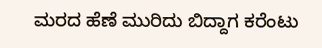ಮರದ ಹೆಣೆ ಮುರಿದು ಬಿದ್ದಾಗ ಕರೆಂಟು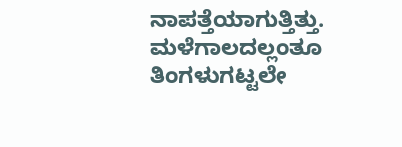ನಾಪತ್ತೆಯಾಗುತ್ತಿತ್ತು. ಮಳೆಗಾಲದಲ್ಲಂತೂ ತಿಂಗಳುಗಟ್ಟಲೇ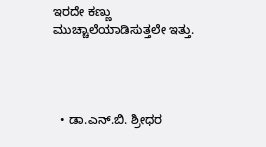ಇರದೇ ಕಣ್ಣು ಮುಚ್ಚಾಲೆಯಾಡಿಸುತ್ತಲೇ ಇತ್ತು.




  • ಡಾ.ಎನ್.ಬಿ. ಶ್ರೀಧರ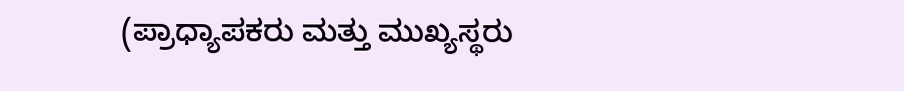(ಪ್ರಾಧ್ಯಾಪಕರು ಮತ್ತು ಮುಖ್ಯಸ್ಥರು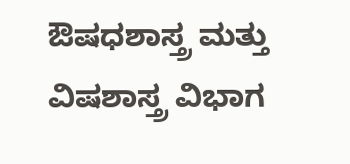ಔಷಧಶಾಸ್ತ್ರ ಮತ್ತು ವಿಷಶಾಸ್ತ್ರ ವಿಭಾಗ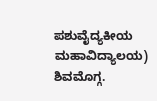ಪಶುವೈದ್ಯಕೀಯ ಮಹಾವಿದ್ಯಾಲಯ) ಶಿವಮೊಗ್ಗ.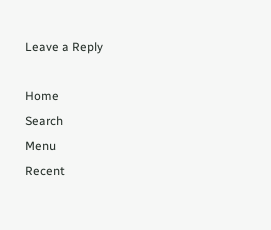Leave a Reply

Home
Search
Menu
Recent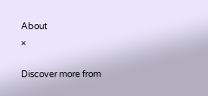About
×

Discover more from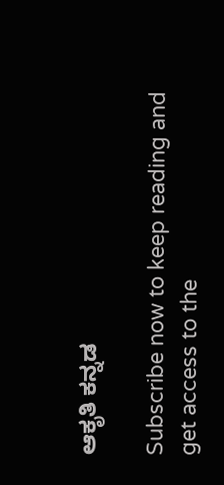ಆಕೃತಿ ಕನ್ನಡ

Subscribe now to keep reading and get access to the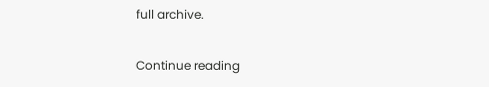full archive.

Continue reading